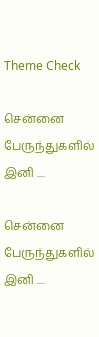Theme Check

சென்னை பேருந்துகளில் இனி ....

சென்னை பேருந்துகளில் இனி ....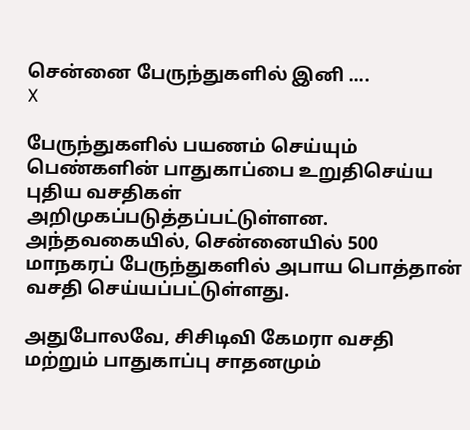சென்னை பேருந்துகளில் இனி ....
X

பேருந்துகளில் பயணம் செய்யும் பெண்களின் பாதுகாப்பை உறுதிசெய்ய புதிய வசதிகள் அறிமுகப்படுத்தப்பட்டுள்ளன. அந்தவகையில், சென்னையில் 500 மாநகரப் பேருந்துகளில் அபாய பொத்தான் வசதி செய்யப்பட்டுள்ளது.

அதுபோலவே, சிசிடிவி கேமரா வசதி மற்றும் பாதுகாப்பு சாதனமும்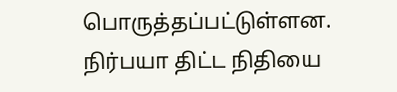பொருத்தப்பட்டுள்ளன. நிர்பயா திட்ட நிதியை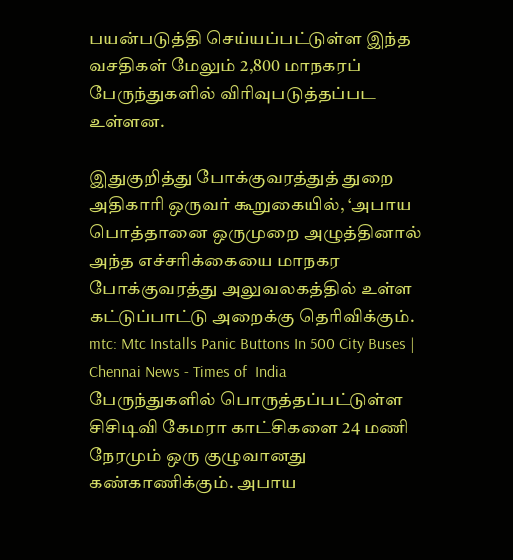பயன்படுத்தி செய்யப்பட்டுள்ள இந்த வசதிகள் மேலும் 2,800 மாநகரப் பேருந்துகளில் விரிவுபடுத்தப்பட உள்ளன.

இதுகுறித்து போக்குவரத்துத் துறை அதிகாரி ஒருவர் கூறுகையில், ‘அபாய பொத்தானை ஒருமுறை அழுத்தினால் அந்த எச்சரிக்கையை மாநகர போக்குவரத்து அலுவலகத்தில் உள்ள கட்டுப்பாட்டு அறைக்கு தெரிவிக்கும்.
mtc: Mtc Installs Panic Buttons In 500 City Buses | Chennai News - Times of  India
பேருந்துகளில் பொருத்தப்பட்டுள்ள சிசிடிவி கேமரா காட்சிகளை 24 மணி நேரமும் ஒரு குழுவானது கண்காணிக்கும். அபாய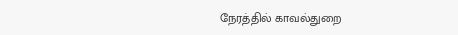நேரத்தில் காவல்துறை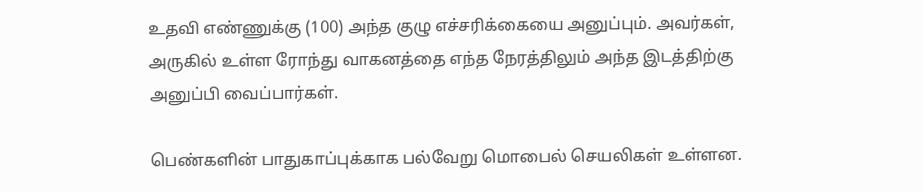உதவி எண்ணுக்கு (100) அந்த குழு எச்சரிக்கையை அனுப்பும். அவர்கள், அருகில் உள்ள ரோந்து வாகனத்தை எந்த நேரத்திலும் அந்த இடத்திற்கு அனுப்பி வைப்பார்கள்.

பெண்களின் பாதுகாப்புக்காக பல்வேறு மொபைல் செயலிகள் உள்ளன.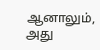ஆனாலும், அது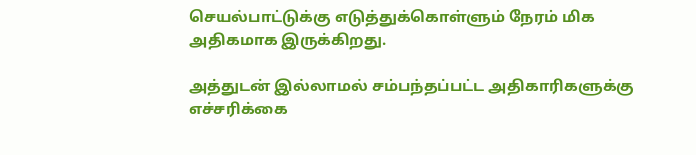செயல்பாட்டுக்கு எடுத்துக்கொள்ளும் நேரம் மிக அதிகமாக இருக்கிறது.

அத்துடன் இல்லாமல் சம்பந்தப்பட்ட அதிகாரிகளுக்கு எச்சரிக்கை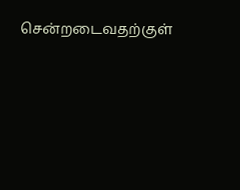சென்றடைவதற்குள்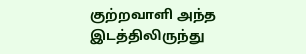குற்றவாளி அந்த இடத்திலிருந்து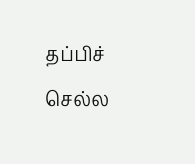தப்பிச் செல்ல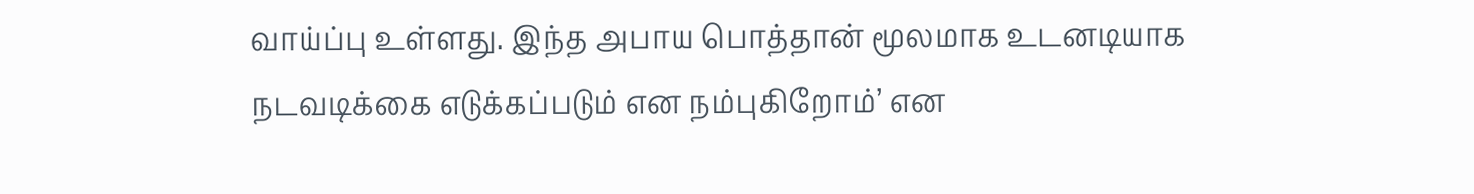வாய்ப்பு உள்ளது. இந்த அபாய பொத்தான் மூலமாக உடனடியாக நடவடிக்கை எடுக்கப்படும் என நம்புகிறோம்’ என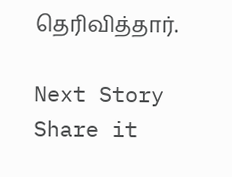தெரிவித்தார்.

Next Story
Share it